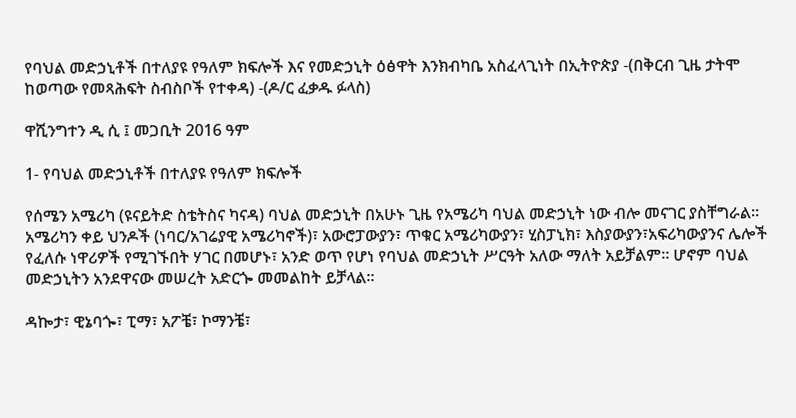የባህል መድኃኒቶች በተለያዩ የዓለም ክፍሎች እና የመድኃኒት ዕፅዋት እንክብካቤ አስፈላጊነት በኢትዮጵያ -(በቅርብ ጊዜ ታትሞ ከወጣው የመጻሕፍት ስብስቦች የተቀዳ) -(ዶ/ር ፈቃዱ ፉላስ)

ዋሺንግተን ዲ ሲ ፤ መጋቢት 2016 ዓም

1- የባህል መድኃኒቶች በተለያዩ የዓለም ክፍሎች

የሰሜን አሜሪካ (ዩናይትድ ስቴትስና ካናዳ) ባህል መድኃኒት በአሁኑ ጊዜ የአሜሪካ ባህል መድኃኒት ነው ብሎ መናገር ያስቸግራል። አሜሪካን ቀይ ህንዶች (ነባር/አገሬያዊ አሜሪካኖች)፣ አውሮፓውያን፣ ጥቁር አሜሪካውያን፣ ሂስፓኒክ፣ እስያውያን፣አፍሪካውያንና ሌሎች የፈለሱ ነዋሪዎች የሚገኙበት ሃገር በመሆኑ፣ አንድ ወጥ የሆነ የባህል መድኃኒት ሥርዓት አለው ማለት አይቻልም። ሆኖም ባህል መድኃኒትን አንደዋናው መሠረት አድርጐ መመልከት ይቻላል።

ዳኰታ፣ ዊኔባጐ፣ ፒማ፣ አፖቼ፣ ኮማንቼ፣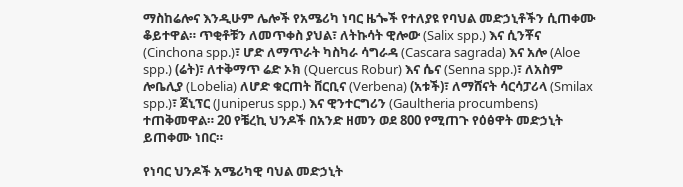ማስከሬሎና እንዲሁም ሌሎች የአሜሪካ ነባር ዜጐች የተለያዩ የባህል መድኃኒቶችን ሲጠቀሙ ቆይተዋል። ጥቂቶቹን ለመጥቀስ ያህል፣ ለትኩሳት ዊሎው (Salix spp.) እና ሲንቾና (Cinchona spp.)፣ ሆድ ለማጥራት ካስካራ ሳግራዳ (Cascara sagrada) እና አሎ (Aloe spp.) (ሬት)፣ ለተቅማጥ ሬድ ኦክ (Quercus Robur) እና ሴና (Senna spp.)፣ ለአስም ሎቤሊያ (Lobelia) ለሆድ ቁርጠት ቨርቢና (Verbena) (አቱች)፣ ለማሸናት ሳርሳፓሪላ (Smilax spp.)፣ ጀኒፕር (Juniperus spp.) እና ዊንተርግሪን (Gaultheria procumbens) ተጠቅመዋል። 20 የቼረኪ ህንዶች በአንድ ዘመን ወደ 800 የሚጠጉ የዕፅዋት መድኃኒት ይጠቀሙ ነበር።

የነባር ህንዶች አሜሪካዊ ባህል መድኃኒት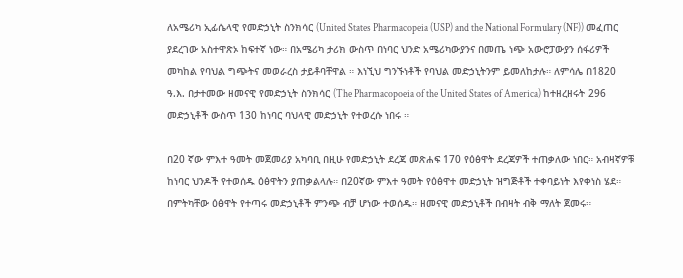ለአሜሪካ ኢፊሴላዊ የመድኃኒት ስንክሳር (United States Pharmacopeia (USP) and the National Formulary (NF)) መፈጠር ያደረገው አስተዋጽኦ ከፍተኛ ነው። በአሜሪካ ታሪክ ውስጥ በነባር ህንድ አሜሪካውያንና በመጤ ነጭ አውሮፓውያን ሰፋሪዎች መካከል የባህል ግጭትና መወራረስ ታይቶባቸዋል ። እነኚህ ግንኙነቶች የባህል መድኃኒትንም ይመለከታሉ። ለምሳሌ በ1820 ዓ.እ. በታተመው ዘመናዊ የመድኃኒት ስንክሳር (The Pharmacopoeia of the United States of America) ከተዘረዘሩት 296 መድኃኒቶች ውስጥ 130 ከነባር ባህላዊ መድኃኒት የተወረሱ ነበሩ ።

በ20 ኛው ምእተ ዓመት መጀመሪያ አካባቢ በዚሁ የመድኃኒት ደረጃ መጽሐፍ 170 የዕፅዋት ደረጃዎች ተጠቃለው ነበር። አብዛኛዎቹ ከነባር ህንዶች የተወሰዱ ዕፅዋትን ያጠቃልላሉ። በ20ኛው ምእተ ዓመት የዕፅዋተ መድኃኒት ዝግጅቶች ተቀባይነት እየቀነስ ሄደ። በምትካቸው ዕፅዋት የተጣሩ መድኃኒቶች ምንጭ ብቻ ሆነው ተወሰዱ። ዘመናዊ መድኃኒቶች በብዛት ብቅ ማለት ጀመሩ።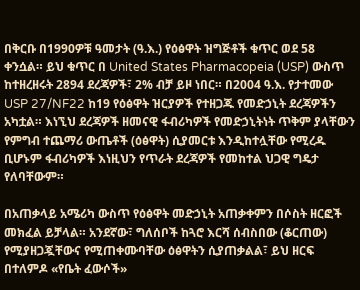በቅርቡ በ1990ዎቹ ዓመታት (ዓ.እ.) የዕፅዋት ዝግጅቶች ቁጥር ወደ 58 ቀንሷል። ይህ ቁጥር በ United States Pharmacopeia (USP) ውስጥ ከተዘረዘሩት 2894 ደረጃዎች፣ 2% ብቻ ይዞ ነበር። በ2004 ዓ.እ. የታተመው USP 27/NF22 ከ19 የዕፅዋት ዝርያዎች የተዘጋጁ የመድኃኒት ደረጃዎችን አካቷል። እነኚህ ደረጃዎች ዘመናዊ ፋብሪካዎች የመድኃኒትነት ጥቅም ያላቸውን የምግብ ተጨማሪ ውጤቶች (ዕፅዋት) ሲያመርቱ እንዲከተሏቸው የሚረዱ ቢሆኑም ፋብሪካዎች እነዚህን የጥራት ደረጃዎች የመከተል ህጋዊ ግዴታ የለባቸውም።

በአጠቃላይ አሜሪካ ውስጥ የዕፅዋት መድኃኒት አጠቃቀምን በሶስት ዘርፎች መክፈል ይቻላል። አንደኛው፣ ግለሰቦች ከጓሮ እርሻ ሰብስበው (ቆርጠው) የሚያዘጋጇቸውና የሚጠቀሙባቸው ዕፅዋትን ሲያጠቃልል፣ ይህ ዘርፍ በተለምዶ «የቤት ፈውሶች»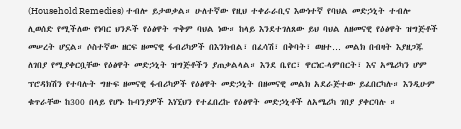(Household Remedies) ተብሎ ይታወቃል። ሁለተኛው የዚህ ተቀራራቢና እውነተኛ የባህል መድኃኒት ተብሎ ሊወሰድ የሚችለው የነባር ህንዶች የዕፅዋት ጥቅም ባህል ነው። ከላይ እንደተገለጸው ይህ ባህል ለዘመናዊ የዕፅዋት ዝግጅቶች መሠረት ሆኗል። ሶስተኛው ዘርፍ ዘመናዊ ፋብሪካዎች በእንክብል፣ በፈሳሽ፣ በቅባት፣ ወዘተ… መልክ በብዛት እያዘጋጁ ለገበያ የሚያቀርቧቸው የዕፅዋት መድኃኒት ዝግጅቶችን ያጠቃልላል። እንደ ቤየር፣ ዋርነር-ላምበርት፣ እና አሜሪካን ሆም ፕሮዳክሽን የተባሉት ግዙፍ ዘመናዊ ፋብሪካዎች የዕፅዋት መድኃኒት በዘመናዊ መልክ አደራጅተው ይፈበርካሉ። እንዲሁም ቁጥራቸው ከ300 በላይ የሆኑ ኩባንያዎች እነኚህን የተፈበረኩ የዕፅዋት መድኃኒቶች ለአሜሪካ ገበያ ያቀርባሉ ።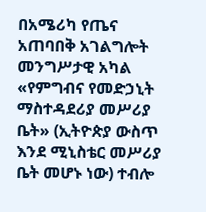በአሜሪካ የጤና አጠባበቅ አገልግሎት መንግሥታዊ አካል «የምግብና የመድኃኒት ማስተዳደሪያ መሥሪያ ቤት» (ኢትዮጵያ ውስጥ እንደ ሚኒስቴር መሥሪያ ቤት መሆኑ ነው) ተብሎ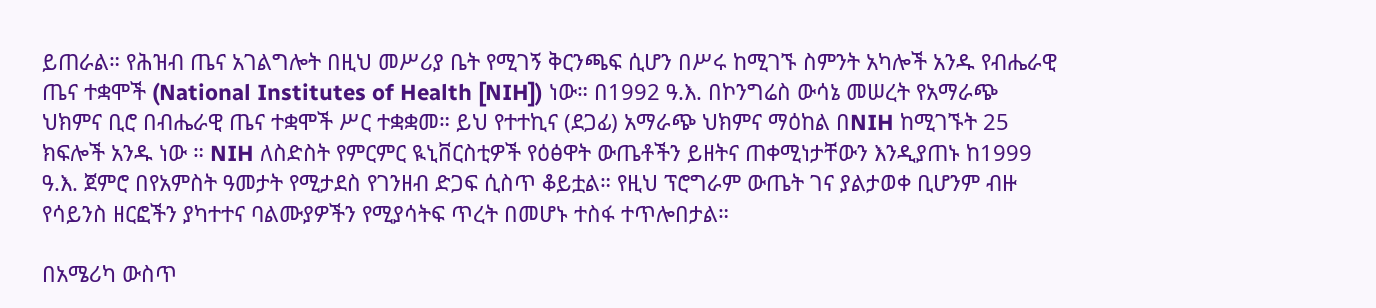ይጠራል። የሕዝብ ጤና አገልግሎት በዚህ መሥሪያ ቤት የሚገኝ ቅርንጫፍ ሲሆን በሥሩ ከሚገኙ ስምንት አካሎች አንዱ የብሔራዊ ጤና ተቋሞች (National Institutes of Health [NIH]) ነው። በ1992 ዓ.እ. በኮንግሬስ ውሳኔ መሠረት የአማራጭ ህክምና ቢሮ በብሔራዊ ጤና ተቋሞች ሥር ተቋቋመ። ይህ የተተኪና (ደጋፊ) አማራጭ ህክምና ማዕከል በNIH ከሚገኙት 25 ክፍሎች አንዱ ነው ። NIH ለስድስት የምርምር ዪኒቨርስቲዎች የዕፅዋት ውጤቶችን ይዘትና ጠቀሚነታቸውን እንዲያጠኑ ከ1999 ዓ.እ. ጀምሮ በየአምስት ዓመታት የሚታደስ የገንዘብ ድጋፍ ሲስጥ ቆይቷል። የዚህ ፕሮግራም ውጤት ገና ያልታወቀ ቢሆንም ብዙ የሳይንስ ዘርፎችን ያካተተና ባልሙያዎችን የሚያሳትፍ ጥረት በመሆኑ ተስፋ ተጥሎበታል።

በአሜሪካ ውስጥ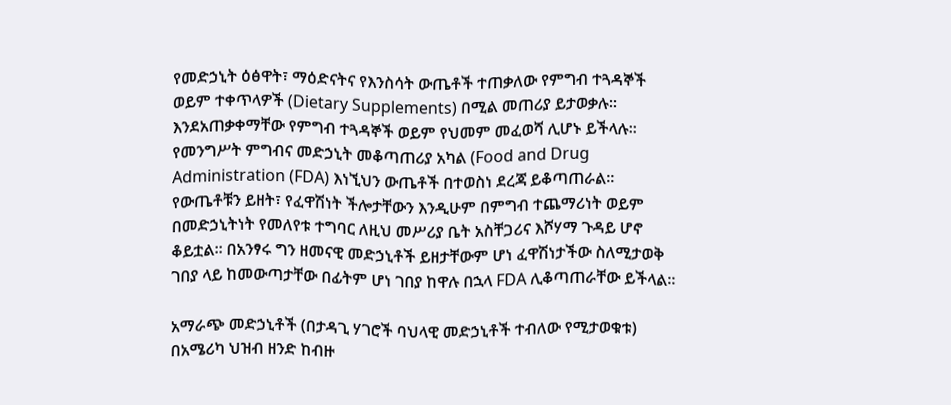የመድኃኒት ዕፅዋት፣ ማዕድናትና የእንስሳት ውጤቶች ተጠቃለው የምግብ ተጓዳኞች ወይም ተቀጥላዎች (Dietary Supplements) በሚል መጠሪያ ይታወቃሉ። እንደአጠቃቀማቸው የምግብ ተጓዳኞች ወይም የህመም መፈወሻ ሊሆኑ ይችላሉ። የመንግሥት ምግብና መድኃኒት መቆጣጠሪያ አካል (Food and Drug Administration (FDA) እነኚህን ውጤቶች በተወስነ ደረጃ ይቆጣጠራል። የውጤቶቹን ይዘት፣ የፈዋሽነት ችሎታቸውን እንዲሁም በምግብ ተጨማሪነት ወይም በመድኃኒትነት የመለየቱ ተግባር ለዚህ መሥሪያ ቤት አስቸጋሪና እሾሃማ ጉዳይ ሆኖ ቆይቷል። በአንፃሩ ግን ዘመናዊ መድኃኒቶች ይዘታቸውም ሆነ ፈዋሽነታችው ስለሚታወቅ ገበያ ላይ ከመውጣታቸው በፊትም ሆነ ገበያ ከዋሉ በኋላ FDA ሊቆጣጠራቸው ይችላል።

አማራጭ መድኃኒቶች (በታዳጊ ሃገሮች ባህላዊ መድኃኒቶች ተብለው የሚታወቁቱ) በአሜሪካ ህዝብ ዘንድ ከብዙ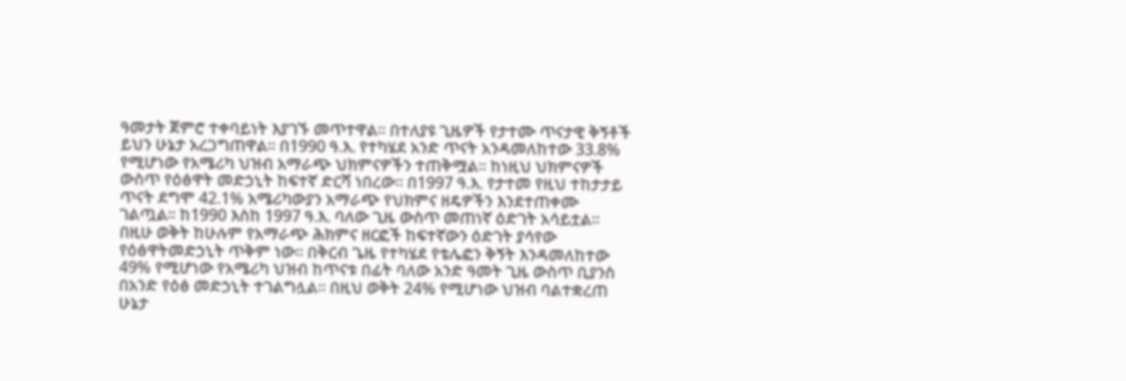ዓመታት ጀምሮ ተቀባይነት እያገኙ መጥተዋል። በተለያዩ ጊዜዎች የታተሙ ጥናታዊ ቅኝቶች ይህን ሁኔታ አረጋግጠዋል። በ1990 ዓ.እ. የተካሄደ አንድ ጥናት አንዳመለከተው 33.8% የሚሆነው የአሜሪካ ህዝብ አማራጭ ህክምናዎችን ተጠቅሟል። ከነዚህ ህክምናዎች ውስጥ የዕፅዋት መድኃኒት ከፍተኛ ድርሻ ነበረው። በ1997 ዓ.እ. የታተመ የዚህ ተከታታይ ጥናት ደግሞ 42.1% አሜሪካውያን አማራጭ የህክምና ዘዴዎችን እንደተጠቀሙ ገልጧል። ከ1990 እስከ 1997 ዓ.እ. ባለው ጊዜ ውስጥ መጠነኛ ዕድገት አሳይቷል። በዚሁ ወቅት ከሁሉም የአማራጭ ሕክምና ዘርፎች ከፍተኛውን ዕድገት ያሳየው የዕፅዋትመድኃኒት ጥቅም ነው። በቅርብ ጌዜ የተካሄደ የቴሌፎን ቅኝት እንዳመለከተው 49% የሚሆነው የአሜሪካ ህዝብ ከጥናቱ በፊት ባለው አንድ ዓመት ጊዜ ውስጥ ቢያንስ በአንድ የዕፅ መድኃኒት ተገልግሏል። በዚህ ወቅት 24% የሚሆነው ህዝብ ባልተቋረጠ ሁኔታ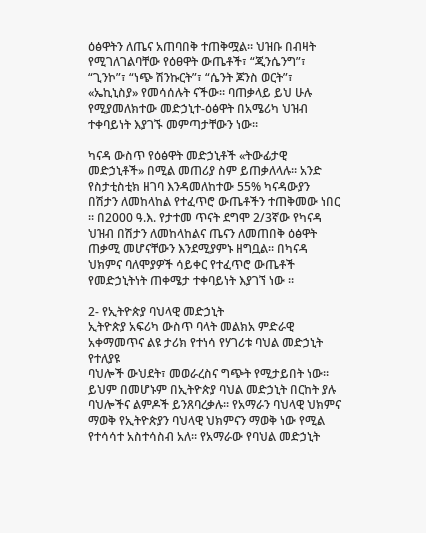ዕፅዋትን ለጤና አጠባበቅ ተጠቅሟል። ህዝቡ በብዛት የሚገለገልባቸው የዕፀዋት ውጤቶች፣ “ጂንሴንግ”፣ “ጊንኮ”፣ “ነጭ ሽንኩርት”፣ “ሴንት ጆንስ ወርት”፣ «ኤኪኒስያ» የመሳሰሉት ናችው። ባጠቃላይ ይህ ሁሉ የሚያመለክተው መድኃኒተ-ዕፅዋት በአሜሪካ ህዝብ ተቀባይነት እያገኙ መምጣታቸውን ነው።

ካናዳ ውስጥ የዕፅዋት መድኃኒቶች «ትውፊታዊ መድኃኒቶች» በሚል መጠሪያ ስም ይጠቃለላሉ። አንድ የስታቲስቲክ ዘገባ እንዳመለከተው 55% ካናዳውያን በሽታን ለመከላከል የተፈጥሮ ውጤቶችን ተጠቅመው ነበር ። በ2000 ዓ.እ. የታተመ ጥናት ደግሞ 2/3ኛው የካናዳ ህዝብ በሽታን ለመከላከልና ጤናን ለመጠበቅ ዕፅዋት ጠቃሚ መሆናቸውን እንደሚያምኑ ዘግቧል። በካናዳ ህክምና ባለሞያዎች ሳይቀር የተፈጥሮ ውጤቶች የመድኃኒትነት ጠቀሜታ ተቀባይነት እያገኘ ነው ።

2- የኢትዮጵያ ባህላዊ መድኃኒት
ኢትዮጵያ አፍሪካ ውስጥ ባላት መልክአ ምድራዊ አቀማመጥና ልዩ ታሪክ የተነሳ የሃገሪቱ ባህል መድኃኒት የተለያዩ
ባህሎች ውህደት፣ መወራረስና ግጭት የሚታይበት ነው። ይህም በመሆኑም በኢትዮጵያ ባህል መድኃኒት በርከት ያሉ ባህሎችና ልምዶች ይንጸባረቃሉ። የአማራን ባህላዊ ህክምና ማወቅ የኢትዮጵያን ባህላዊ ህክምናን ማወቅ ነው የሚል የተሳሳተ አስተሳስብ አለ። የአማራው የባህል መድኃኒት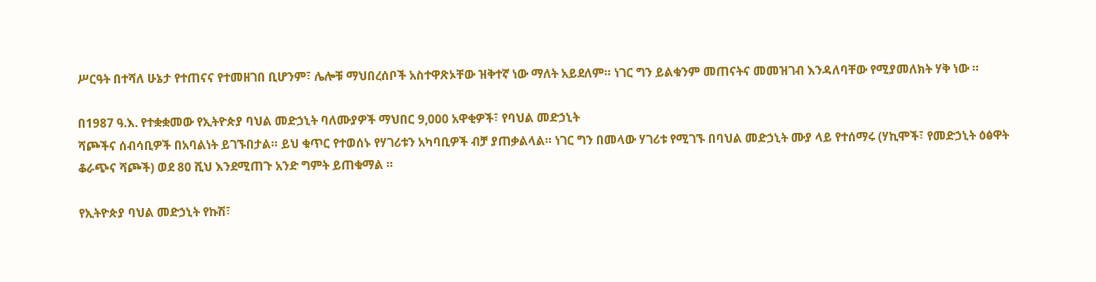ሥርዓት በተሻለ ሁኔታ የተጠናና የተመዘገበ ቢሆንም፣ ሌሎቹ ማህበረሰቦች አስተዋጽኦቸው ዝቅተኛ ነው ማለት አይደለም። ነገር ግን ይልቁንም መጠናትና መመዝገብ እንዳለባቸው የሚያመለክት ሃቅ ነው ።

በ1987 ዓ.እ. የተቋቋመው የኢትዮጵያ ባህል መድኃኒት ባለሙያዎች ማህበር 9,000 አዋቂዎች፣ የባህል መድኃኒት
ሻጮችና ሰብሳቢዎች በአባልነት ይገኙበታል። ይህ ቁጥር የተወሰኑ የሃገሪቱን አካባቢዎች ብቻ ያጠቃልላል። ነገር ግን በመላው ሃገሪቱ የሚገኙ በባህል መድኃኒት ሙያ ላይ የተሰማሩ (ሃኪሞች፣ የመድኃኒት ዕፅዋት ቆራጭና ሻጮች) ወደ 80 ሺህ እንደሚጠጉ አንድ ግምት ይጠቁማል ።

የኢትዮጵያ ባህል መድኃኒት የኩሽ፣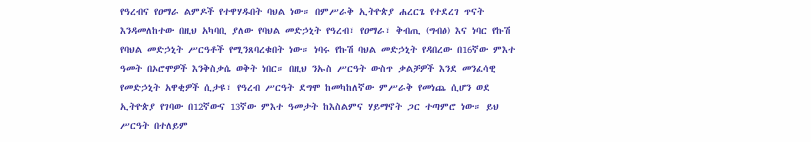የዓረብና የዐማራ ልምዶች የተዋሃዱበት ባህል ነው። በምሥራቅ ኢትዮጵያ ሐረርጌ የተደረገ ጥናት እንዳመለከተው በዚህ አካባቢ ያለው የባህል መድኃኒት የዓረብ፣ የዐማራ፣ ቅብጢ (ግብፅ) እና ነባር የኩሽ የባህል መድኃኒት ሥርዓቶች የሚንጸባረቁበት ነው። ነባሩ የኩሽ ባህል መድኃኒት የዳበረው በ16ኛው ምእተ ዓመት በኦሮሞዎች እንቅስቃሴ ወቅት ነበር። በዚህ ንኡስ ሥርዓት ውስጥ ቃልቻዎች እንደ መንፈሳዊ የመድኃኒት አዋቂዎች ሲታዩ፣ የዓረብ ሥርዓት ደግሞ ከመካከለኛው ምሥራቅ የመነጨ ሲሆን ወደ ኢትዮጵያ የገባው በ12ኛውና 13ኛው ምእተ ዓመታት ከእስልምና ሃይማኖት ጋር ተጣምሮ ነው። ይህ ሥርዓት በተለይም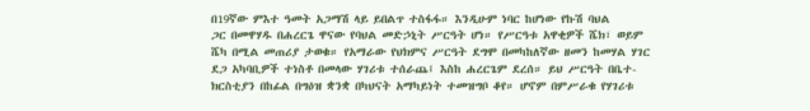በ19ኛው ምእተ ዓመት አጋማሽ ላይ ይበልጥ ተስፋፋ። እንዲሁም ነባር ከሆነው የኩሽ ባህል
ጋር በመዋሃዱ በሐረርጌ ዋናው የባህል መድኃኒት ሥርዓት ሆነ። የሥርዓቱ አዋቂዎች ሼክ፣ ወይም ሼካ በሚል መጠሪያ ታወቁ። የአማራው የህክምና ሥርዓት ደግሞ በመካከለኛው ዘመን ከመሃል ሃገር ደጋ አካባቢዎች ተነስቶ በመላው ሃገሪቱ ተሰራጨ፤ እስከ ሐረርጌም ደረሰ። ይህ ሥርዓት በቤተ-ክርስቲያን በከፊል በግዕዝ ቋንቋ በካህናት አማካይነት ተመዝግቦ ቆየ። ሆኖም በምሥራቁ የሃገሪቱ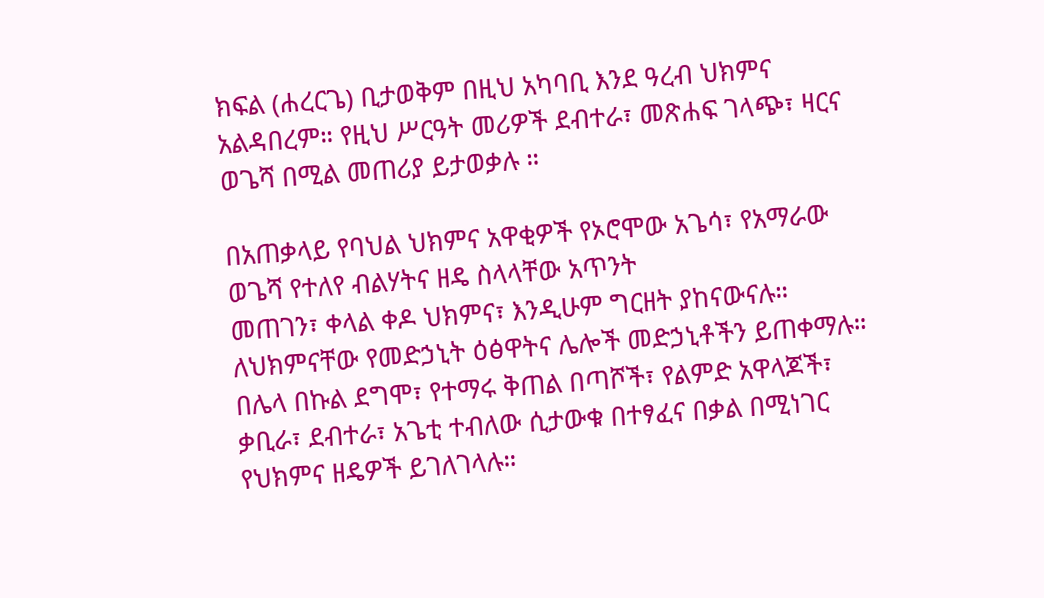ክፍል (ሐረርጌ) ቢታወቅም በዚህ አካባቢ እንደ ዓረብ ህክምና አልዳበረም። የዚህ ሥርዓት መሪዎች ደብተራ፣ መጽሐፍ ገላጭ፣ ዛርና ወጌሻ በሚል መጠሪያ ይታወቃሉ ።

በአጠቃላይ የባህል ህክምና አዋቂዎች የኦሮሞው አጌሳ፣ የአማራው ወጌሻ የተለየ ብልሃትና ዘዴ ስላላቸው አጥንት
መጠገን፣ ቀላል ቀዶ ህክምና፣ እንዲሁም ግርዘት ያከናውናሉ። ለህክምናቸው የመድኃኒት ዕፅዋትና ሌሎች መድኃኒቶችን ይጠቀማሉ። በሌላ በኩል ደግሞ፣ የተማሩ ቅጠል በጣሾች፣ የልምድ አዋላጆች፣ ቃቢራ፣ ደብተራ፣ አጌቲ ተብለው ሲታውቁ በተፃፈና በቃል በሚነገር የህክምና ዘዴዎች ይገለገላሉ።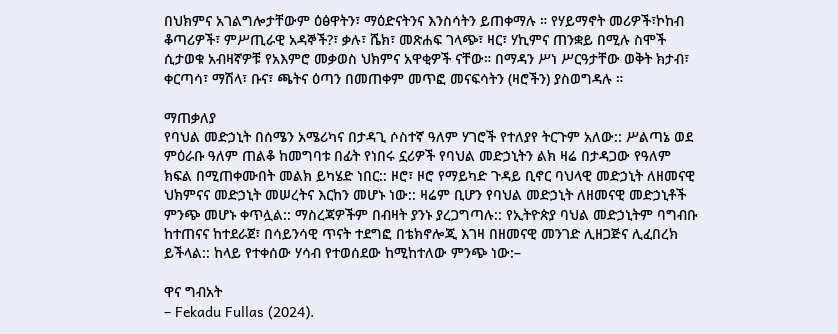በህክምና አገልግሎታቸውም ዕፅዋትን፣ ማዕድናትንና እንስሳትን ይጠቀማሉ ። የሃይማኖት መሪዎች፣ኮከብ ቆጣሪዎች፣ ምሥጢራዊ አዳኞች?፣ ቃሉ፣ ሼክ፣ መጽሐፍ ገላጭ፣ ዛር፣ ሃኪምና ጠንቋይ በሚሉ ስሞች ሲታወቁ አብዛኛዎቹ የአእምሮ መቃወስ ህክምና አዋቂዎች ናቸው። በማዳን ሥነ ሥርዓታቸው ወቅት ክታብ፣ ቀርጣሳ፣ ማሽላ፣ ቡና፣ ጫትና ዕጣን በመጠቀም መጥፎ መናፍሳትን (ዛሮችን) ያስወግዳሉ ።

ማጠቃለያ
የባህል መድኃኒት በሰሜን አሜሪካና በታዳጊ ሶስተኛ ዓለም ሃገሮች የተለያየ ትርጉም አለው:: ሥልጣኔ ወደ ምዕራቡ ዓለም ጠልቆ ከመግባቱ በፊት የነበሩ ኗሪዎች የባህል መድኃኒትን ልክ ዛሬ በታዳጋው የዓለም ክፍል በሚጠቀሙበት መልክ ይካሄድ ነበር:: ዞሮ፣ ዞሮ የማይካድ ጉዳይ ቢኖር ባህላዊ መድኃኒት ለዘመናዊ ህክምናና መድኃኒት መሠረትና እርከን መሆኑ ነው:: ዛሬም ቢሆን የባህል መድኃኒት ለዘመናዊ መድኃኒቶች ምንጭ መሆኑ ቀጥሏል:: ማስረጃዎችም በብዛት ያንኑ ያረጋግጣሉ:: የኢትዮጵያ ባህል መድኃኒትም ባግብቡ ከተጠናና ከተደራጀ፣ በሳይንሳዊ ጥናት ተደግፎ በቴክኖሎጂ እገዛ በዘመናዊ መንገድ ሊዘጋጅና ሊፈበረክ ይችላል:: ከላይ የተቀሰው ሃሳብ የተወሰደው ከሚከተለው ምንጭ ነው:–

ዋና ግብአት
– Fekadu Fullas (2024).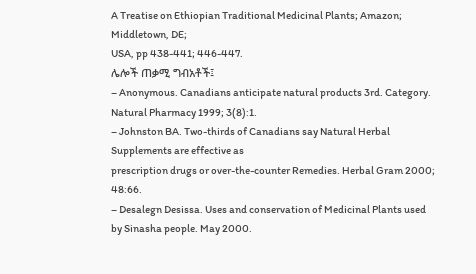A Treatise on Ethiopian Traditional Medicinal Plants; Amazon; Middletown, DE;
USA, pp 438-441; 446-447.
ሌሎች ጠቃሚ ግብአቶች፤
– Anonymous. Canadians anticipate natural products 3rd. Category. Natural Pharmacy 1999; 3(8):1.
– Johnston BA. Two-thirds of Canadians say Natural Herbal Supplements are effective as
prescription drugs or over-the-counter Remedies. Herbal Gram 2000; 48:66.
– Desalegn Desissa. Uses and conservation of Medicinal Plants used by Sinasha people. May 2000.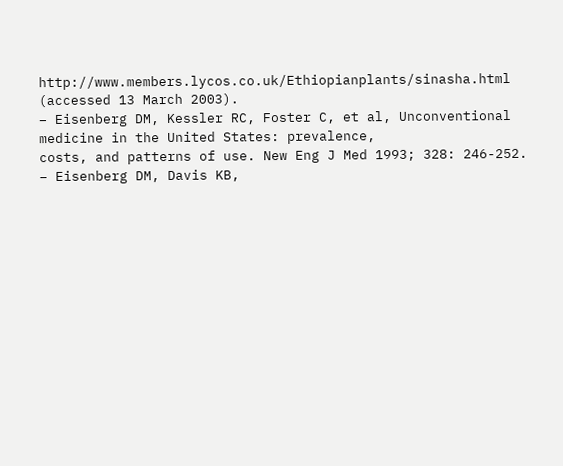http://www.members.lycos.co.uk/Ethiopianplants/sinasha.html (accessed 13 March 2003).
– Eisenberg DM, Kessler RC, Foster C, et al, Unconventional medicine in the United States: prevalence,
costs, and patterns of use. New Eng J Med 1993; 328: 246-252.
– Eisenberg DM, Davis KB,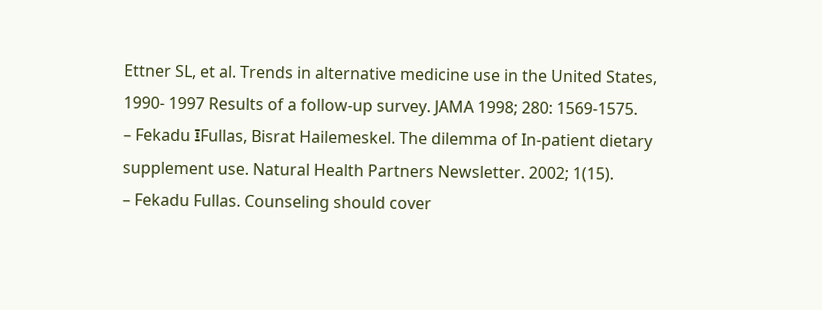Ettner SL, et al. Trends in alternative medicine use in the United States, 1990- 1997 Results of a follow-up survey. JAMA 1998; 280: 1569-1575.
– Fekadu ፤Fullas, Bisrat Hailemeskel. The dilemma of In-patient dietary supplement use. Natural Health Partners Newsletter. 2002; 1(15).
– Fekadu Fullas. Counseling should cover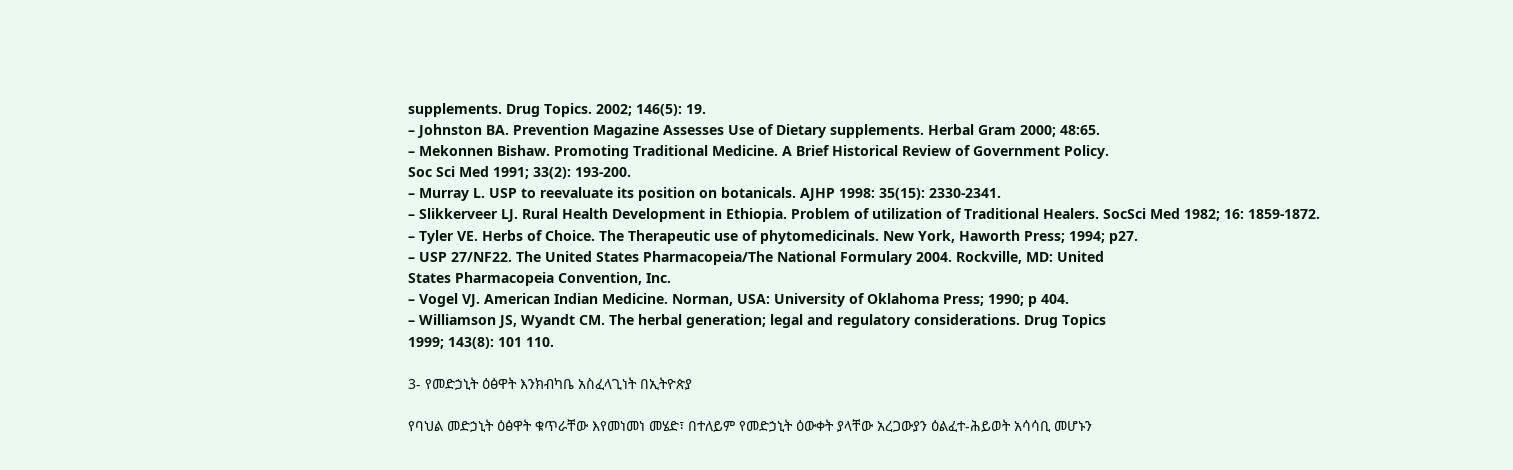supplements. Drug Topics. 2002; 146(5): 19.
– Johnston BA. Prevention Magazine Assesses Use of Dietary supplements. Herbal Gram 2000; 48:65.
– Mekonnen Bishaw. Promoting Traditional Medicine. A Brief Historical Review of Government Policy.
Soc Sci Med 1991; 33(2): 193-200.
– Murray L. USP to reevaluate its position on botanicals. AJHP 1998: 35(15): 2330-2341.
– Slikkerveer LJ. Rural Health Development in Ethiopia. Problem of utilization of Traditional Healers. SocSci Med 1982; 16: 1859-1872.
– Tyler VE. Herbs of Choice. The Therapeutic use of phytomedicinals. New York, Haworth Press; 1994; p27.
– USP 27/NF22. The United States Pharmacopeia/The National Formulary 2004. Rockville, MD: United
States Pharmacopeia Convention, Inc.
– Vogel VJ. American Indian Medicine. Norman, USA: University of Oklahoma Press; 1990; p 404.
– Williamson JS, Wyandt CM. The herbal generation; legal and regulatory considerations. Drug Topics
1999; 143(8): 101 110.

3- የመድኃኒት ዕፅዋት እንክብካቤ አስፈላጊነት በኢትዮጵያ

የባህል መድኃኒት ዕፅዋት ቁጥራቸው እየመነመነ መሄድ፣ በተለይም የመድኃኒት ዕውቀት ያላቸው አረጋውያን ዕልፈተ-ሕይወት አሳሳቢ መሆኑን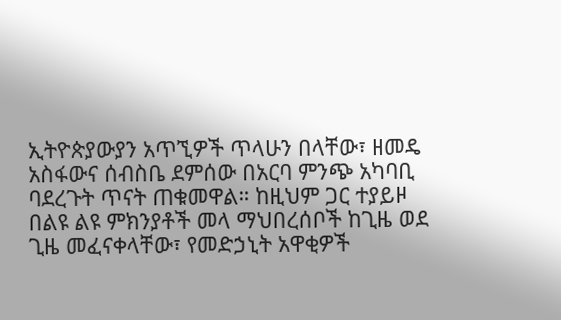ኢትዮጵያውያን አጥኚዎች ጥላሁን በላቸው፣ ዘመዴ አስፋውና ሰብስቤ ደምሰው በአርባ ምንጭ አካባቢ ባደረጉት ጥናት ጠቁመዋል። ከዚህም ጋር ተያይዞ በልዩ ልዩ ምክንያቶች መላ ማህበረሰቦች ከጊዜ ወደ ጊዜ መፈናቀላቸው፣ የመድኃኒት አዋቂዎች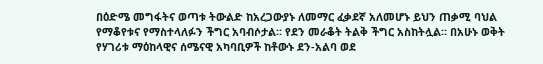በዕድሜ መግፋትና ወጣቱ ትውልድ ከአረጋውያኑ ለመማር ፈቃደኛ አለመሆኑ ይህን ጠቃሚ ባህል የማቆየቱና የማስተላለፉን ችግር አባብሶታል። የደን መራቆት ትልቅ ችግር አስከትሏል። በአሁኑ ወቅት የሃገሪቱ ማዕከላዊና ሰሜናዊ አካባቢዎች ከቶውኑ ደን-አልባ ወደ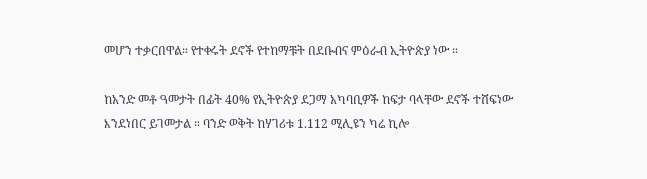መሆን ተቃርበዋል። የተቀሩት ደኖች የተከማቹት በደቡብና ምዕራብ ኢትዮጵያ ነው ።

ከአንድ መቶ ዓመታት በፊት 40% የኢትዮጵያ ደጋማ አካባቢዎች ከፍታ ባላቸው ደኖች ተሸፍነው እንደነበር ይገመታል ። ባንድ ወቅት ከሃገሪቱ 1.112 ሚሊዩን ካሬ ኪሎ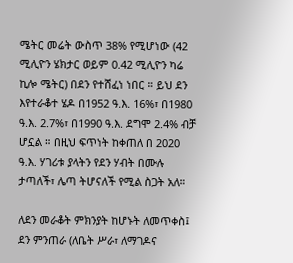ሜትር መሬት ውስጥ 38% የሚሆነው (42 ሚሊዮን ሄክታር ወይም 0.42 ሚሊዮን ካሬ ኪሎ ሜትር) በደን የተሸፈነ ነበር ። ይህ ደን እየተራቆተ ሄዶ በ1952 ዓ.እ. 16%፣ በ1980 ዓ.እ. 2.7%፣ በ1990 ዓ.እ. ደግሞ 2.4% ብቻ ሆኗል ። በዚህ ፍጥነት ከቀጠለ በ 2020 ዓ.እ. ሃገሪቱ ያላትን የደን ሃብት በሙሉ ታጣለች፣ ሌጣ ትሆናለች የሚል ስጋት አለ።

ለደን መራቆት ምክንያት ከሆኑት ለመጥቀስ፤ ደን ምንጠራ (ለቤት ሥራ፣ ለማገዶና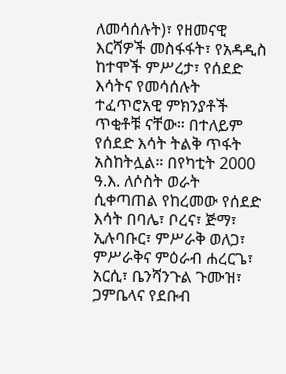ለመሳሰሉት)፣ የዘመናዊ እርሻዎች መስፋፋት፣ የአዳዲስ ከተሞች ምሥረታ፣ የሰደድ እሳትና የመሳሰሉት ተፈጥሮአዊ ምክንያቶች ጥቂቶቹ ናቸው። በተለይም የሰደድ እሳት ትልቅ ጥፋት አስከትሏል። በየካቲት 2000 ዓ.እ. ለሶስት ወራት ሲቀጣጠል የከረመው የሰደድ እሳት በባሌ፣ ቦረና፣ ጅማ፣ ኢሉባቡር፣ ምሥራቅ ወለጋ፣ ምሥራቅና ምዕራብ ሐረርጌ፣ አርሲ፣ ቤንሻንጉል ጉሙዝ፣ ጋምቤላና የደቡብ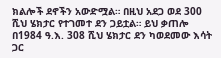ክልሎች ደኖችን አውድሟል። በዚህ አደጋ ወደ 300 ሺህ ሄክታር የተገመተ ደን ጋይቷል። ይህ ቃጠሎ በ1984 ዓ.እ. 308 ሺህ ሄክታር ደን ካወደመው እሳት ጋር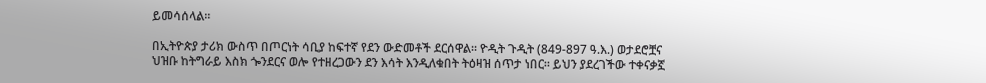ይመሳሰላል።

በኢትዮጵያ ታሪክ ውስጥ በጦርነት ሳቢያ ከፍተኛ የደን ውድመቶች ደርሰዋል። ዮዲት ጉዲት (849-897 ዓ.እ.) ወታደሮቿና ህዝቡ ከትግራይ እስክ ጐንደርና ወሎ የተዘረጋውን ደን እሳት እንዲለቁበት ትዕዛዝ ሰጥታ ነበር። ይህን ያደረገችው ተቀናቃኟ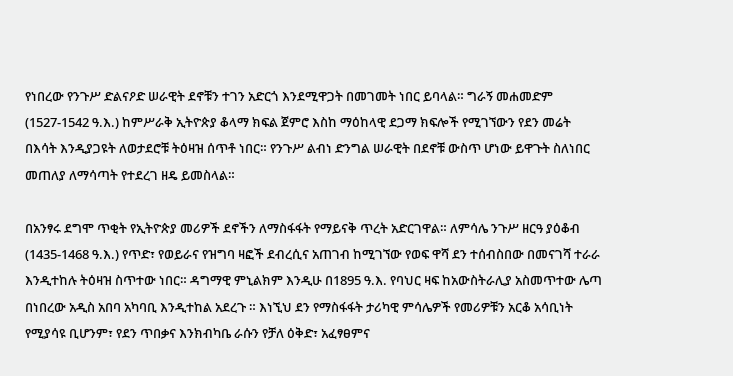የነበረው የንጉሥ ድልናዖድ ሠራዊት ደኖቹን ተገን አድርጎ እንደሚዋጋት በመገመት ነበር ይባላል። ግራኝ መሐመድም (1527-1542 ዓ.እ.) ከምሥራቅ ኢትዮጵያ ቆላማ ክፍል ጀምሮ እስከ ማዕከላዊ ደጋማ ክፍሎች የሚገኘውን የደን መሬት በእሳት እንዲያጋዩት ለወታደሮቹ ትዕዛዝ ሰጥቶ ነበር። የንጉሥ ልብነ ድንግል ሠራዊት በደኖቹ ውስጥ ሆነው ይዋጉት ስለነበር መጠለያ ለማሳጣት የተደረገ ዘዴ ይመስላል።

በአንፃሩ ደግሞ ጥቂት የኢትዮጵያ መሪዎች ደኖችን ለማስፋፋት የማይናቅ ጥረት አድርገዋል። ለምሳሌ ንጉሥ ዘርዓ ያዕቆብ (1435-1468 ዓ.እ.) የጥድ፣ የወይራና የዝግባ ዛፎች ደብረሲና አጠገብ ከሚገኘው የወፍ ዋሻ ደን ተሰብስበው በመናገሻ ተራራ እንዲተከሉ ትዕዛዝ ስጥተው ነበር። ዳግማዊ ምኒልክም እንዲሁ በ1895 ዓ.እ. የባህር ዛፍ ከአውስትራሊያ አስመጥተው ሌጣ በነበረው አዲስ አበባ አካባቢ እንዲተከል አደረጉ ። እነኚህ ደን የማስፋፋት ታሪካዊ ምሳሌዎች የመሪዎቹን አርቆ አሳቢነት የሚያሳዩ ቢሆንም፣ የደን ጥበቃና እንክብካቤ ራሱን የቻለ ዕቅድ፣ አፈፃፀምና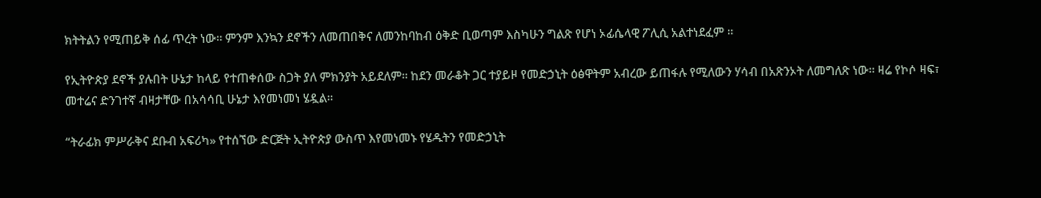ክትትልን የሚጠይቅ ሰፊ ጥረት ነው። ምንም እንኳን ደኖችን ለመጠበቅና ለመንከባከብ ዕቅድ ቢወጣም እስካሁን ግልጽ የሆነ ኦፊሴላዊ ፖሊሲ አልተነደፈም ።

የኢትዮጵያ ደኖች ያሉበት ሁኔታ ከላይ የተጠቀሰው ስጋት ያለ ምክንያት አይደለም። ከደን መራቆት ጋር ተያይዞ የመድኃኒት ዕፅዋትም አብረው ይጠፋሉ የሚለውን ሃሳብ በአጽንኦት ለመግለጽ ነው። ዛሬ የኮሶ ዛፍ፣ መተሬና ድንገተኛ ብዛታቸው በአሳሳቢ ሁኔታ እየመነመነ ሄዷል።

“ትራፊክ ምሥራቅና ደቡብ አፍሪካ» የተሰኘው ድርጅት ኢትዮጵያ ውስጥ እየመነመኑ የሄዱትን የመድኃኒት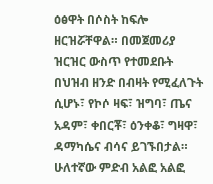ዕፅዋት በሶስት ከፍሎ ዘርዝሯቸዋል። በመጀመሪያ ዝርዝር ውስጥ የተመደቡት በህዝብ ዘንድ በብዛት የሚፈለጉት ሲሆኑ፣ የኮሶ ዛፍ፣ ዝግባ፣ ጤና አዳም፣ ቀበርቾ፣ ዕንቀቆ፣ ግዛዋ፣ ዳማካሴና ብሳና ይገኙበታል። ሁለተኛው ምድብ አልፎ አልፎ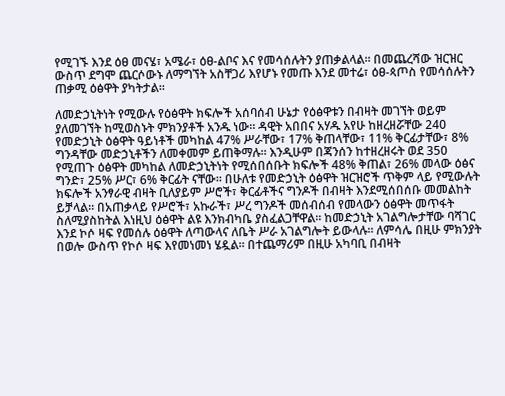የሚገኙ እንደ ዕፀ መናሄ፣ አሜራ፣ ዕፀ-ልቦና እና የመሳሰሉትን ያጠቃልላል። በመጨረሻው ዝርዝር ውስጥ ደግሞ ጨርሶውኑ ለማግኘት አስቸጋሪ እየሆኑ የመጡ እንደ መተሬ፣ ዕፀ-ጳጦስ የመሳሰሉትን ጠቃሚ ዕፅዋት ያካትታል።

ለመድኃኒትነት የሚውሉ የዕፅዋት ክፍሎች አሰባሰብ ሁኔታ የዕፅዋቱን በብዛት መገኘት ወይም ያለመገኘት ከሚወስኑት ምክንያቶች አንዱ ነው። ዳዊት አበበና አሃዱ አየሁ ከዘረዘሯቸው 240 የመድኃኒት ዕፅዋት ዓይነቶች መካከል 47% ሥራቸው፣ 17% ቅጠላቸው፣ 11% ቅርፊታቸው፣ 8% ግንዳቸው መድኃኒቶችን ለመቀመም ይጠቅማሉ። እንዲሁም በጃንሰን ከተዘረዘሩት ወደ 350 የሚጠጉ ዕፅዋት መካከል ለመድኃኒትነት የሚሰበሰቡት ክፍሎች 48% ቅጠል፣ 26% መላው ዕፅና ግንድ፣ 25% ሥር፣ 6% ቅርፊት ናቸው። በሁለቱ የመድኃኒት ዕፅዋት ዝርዝሮች ጥቅም ላይ የሚውሉት ክፍሎች አንፃራዊ ብዛት ቢለያይም ሥሮች፣ ቅርፊቶችና ግንዶች በብዛት እንደሚሰበሰቡ መመልከት ይቻላል። በአጠቃላይ የሥሮች፣ አኩራች፣ ሥረ ግንዶች መሰብሰብ የመላውን ዕፅዋት መጥፋት ስለሚያስከትል እነዚህ ዕፅዋት ልዩ እንክብካቤ ያስፈልጋቸዋል። ከመድኃኒት አገልግሎታቸው ባሻገር እንደ ኮሶ ዛፍ የመሰሉ ዕፅዋት ለጣውላና ለቤት ሥራ አገልግሎት ይውላሉ። ለምሳሌ በዚሁ ምክንያት በወሎ ውስጥ የኮሶ ዛፍ እየመነመነ ሄዷል። በተጨማሪም በዚሁ አካባቢ በብዛት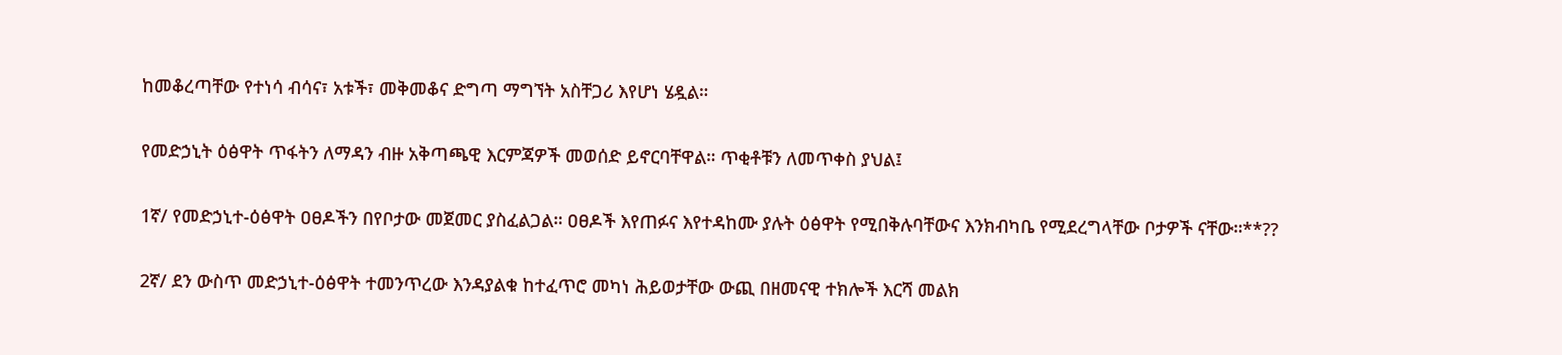ከመቆረጣቸው የተነሳ ብሳና፣ አቱች፣ መቅመቆና ድግጣ ማግኘት አስቸጋሪ እየሆነ ሄዷል።

የመድኃኒት ዕፅዋት ጥፋትን ለማዳን ብዙ አቅጣጫዊ እርምጃዎች መወሰድ ይኖርባቸዋል። ጥቂቶቹን ለመጥቀስ ያህል፤

1ኛ/ የመድኃኒተ-ዕፅዋት ዐፀዶችን በየቦታው መጀመር ያስፈልጋል። ዐፀዶች እየጠፉና እየተዳከሙ ያሉት ዕፅዋት የሚበቅሉባቸውና እንክብካቤ የሚደረግላቸው ቦታዎች ናቸው።**??

2ኛ/ ደን ውስጥ መድኃኒተ-ዕፅዋት ተመንጥረው እንዳያልቁ ከተፈጥሮ መካነ ሕይወታቸው ውጪ በዘመናዊ ተክሎች እርሻ መልክ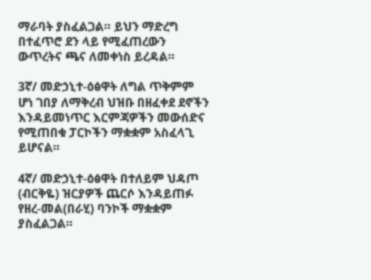ማራባት ያስፈልጋል። ይህን ማድረግ በተፈጥሮ ደን ላይ የሚፈጠረውን ውጥረትና ጫና ለመቀነስ ይረዳል።

3ኛ/ መድኃኒተ-ዕፅዋት ለግል ጥቅምም ሆነ ገበያ ለማቅረብ ህዝቡ በዘፈቀደ ደኖችን እንዳይመነጥር እርምጃዎችን መውሰድና የሚጠበቁ ፓርኮችን ማቋቋም አስፈላጊ ይሆናል።

4ኛ/ መድኃኒተ-ዕፅዋት በተለይም ህዳጦ (ብርቅዬ) ዝርያዎች ጨርሶ እንዳይጠፉ የዘረ-መል(በራሂ) ባንኮች ማቋቋም ያስፈልጋል።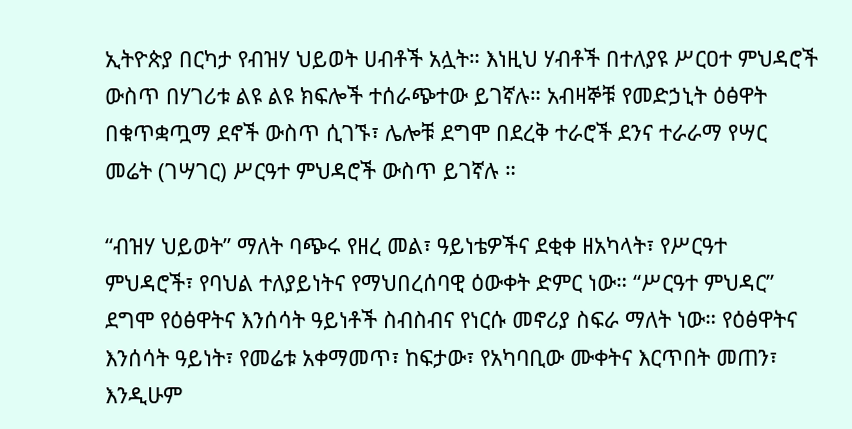ኢትዮጵያ በርካታ የብዝሃ ህይወት ሀብቶች አሏት። እነዚህ ሃብቶች በተለያዩ ሥርዐተ ምህዳሮች ውስጥ በሃገሪቱ ልዩ ልዩ ክፍሎች ተሰራጭተው ይገኛሉ። አብዛኞቹ የመድኃኒት ዕፅዋት በቁጥቋጧማ ደኖች ውስጥ ሲገኙ፣ ሌሎቹ ደግሞ በደረቅ ተራሮች ደንና ተራራማ የሣር መሬት (ገሣገር) ሥርዓተ ምህዳሮች ውስጥ ይገኛሉ ።

“ብዝሃ ህይወት” ማለት ባጭሩ የዘረ መል፣ ዓይነቴዎችና ደቂቀ ዘአካላት፣ የሥርዓተ ምህዳሮች፣ የባህል ተለያይነትና የማህበረሰባዊ ዕውቀት ድምር ነው። “ሥርዓተ ምህዳር” ደግሞ የዕፅዋትና እንሰሳት ዓይነቶች ስብስብና የነርሱ መኖሪያ ስፍራ ማለት ነው። የዕፅዋትና እንሰሳት ዓይነት፣ የመሬቱ አቀማመጥ፣ ከፍታው፣ የአካባቢው ሙቀትና እርጥበት መጠን፣ እንዲሁም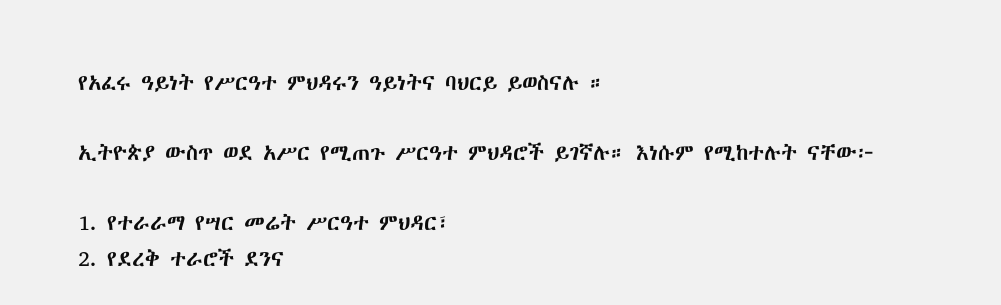የአፈሩ ዓይነት የሥርዓተ ምህዳሩን ዓይነትና ባህርይ ይወስናሉ ።

ኢትዮጵያ ውስጥ ወደ አሥር የሚጠጉ ሥርዓተ ምህዳሮች ይገኛሉ። እነሱም የሚከተሉት ናቸው፦

1. የተራራማ የሣር መሬት ሥርዓተ ምህዳር፣
2. የደረቅ ተራሮች ደንና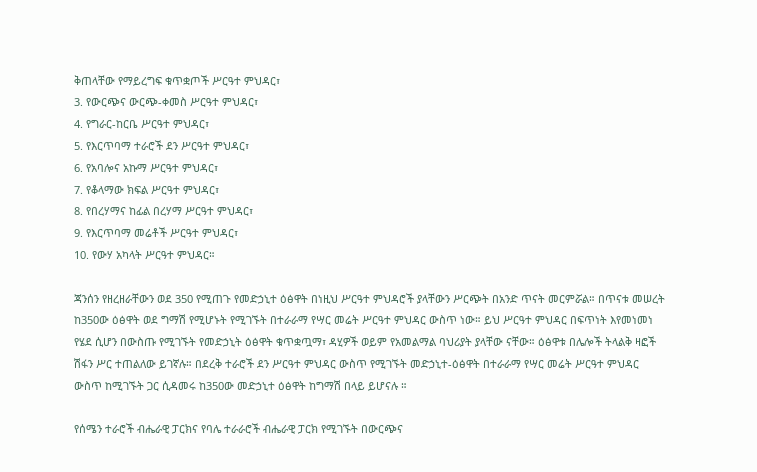ቅጠላቸው የማይረግፍ ቁጥቋጦች ሥርዓተ ምህዳር፣
3. የውርጭና ውርጭ-ቀመስ ሥርዓተ ምህዳር፣
4. የግራር-ከርቤ ሥርዓተ ምህዳር፣
5. የእርጥባማ ተራሮች ደን ሥርዓተ ምህዳር፣
6. የአባሎና አኩማ ሥርዓተ ምህዳር፣
7. የቆላማው ክፍል ሥርዓተ ምህዳር፣
8. የበረሃማና ከፊል በረሃማ ሥርዓተ ምህዳር፣
9. የእርጥባማ መሬቶች ሥርዓተ ምህዳር፣
10. የውሃ አካላት ሥርዓተ ምህዳር።

ጃንሰን የዘረዘራቸውን ወደ 350 የሚጠጉ የመድኃኒተ ዕፅዋት በነዚህ ሥርዓተ ምህዳሮች ያላቸውን ሥርጭት በአንድ ጥናት መርምሯል። በጥናቱ መሠረት ከ350ው ዕፅዋት ወደ ግማሽ የሚሆኑት የሚገኙት በተራራማ የሣር መሬት ሥርዓተ ምህዳር ውስጥ ነው። ይህ ሥርዓተ ምህዳር በፍጥነት እየመነመነ የሄደ ሲሆን በውስጡ የሚገኙት የመድኃኒት ዕፅዋት ቁጥቋጧማ፣ ዳሂዎች ወይም የአመልማል ባህሪያት ያላቸው ናቸው። ዕፅዋቱ በሌሎች ትላልቅ ዛፎች ሽፋን ሥር ተጠልለው ይገኛሉ። በደረቅ ተራሮች ደን ሥርዓተ ምህዳር ውስጥ የሚገኙት መድኃኒተ-ዕፅዋት በተራራማ የሣር መሬት ሥርዓተ ምህዳር ውስጥ ከሚገኙት ጋር ሲዳመሩ ከ350ው መድኃኒተ ዕፅዋት ከግማሽ በላይ ይሆናሉ ።

የሰሜን ተራሮች ብሔራዊ ፓርክና የባሌ ተራራሮች ብሔራዊ ፓርክ የሚገኙት በውርጭና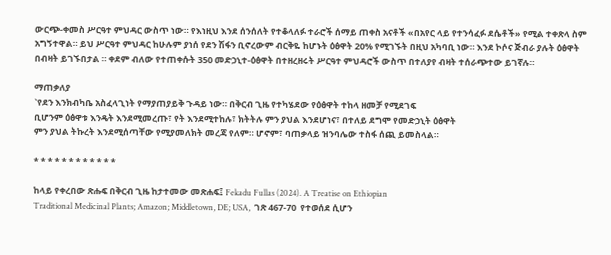ውርጭ-ቀመስ ሥርዓተ ምህዳር ውስጥ ነው። የእነዚህ እንደ ሰንሰለት የተቆላለፉ ተራሮች ሰማይ ጠቀስ አናቶች «በአየር ላይ የተንሳፈፉ ደሴቶች» የሚል ተቀጽላ ስም አግኝተዋል። ይህ ሥርዓተ ምህዳር ከሁሉም ያነሰ የደን ሽፋን ቢኖረውም ብርቅዬ ከሆኑት ዕፅዋት 20% የሚገኙት በዚህ አካባቢ ነው። እንደ ኮሶና ጅብራ ያሉት ዕፅዋት በብዛት ይገኙበታል ። ቀደም ብለው የተጠቀሱት 350 መድኃኒተ-ዕፅዋት በተዘረዘሩት ሥርዓተ ምህዳሮች ውስጥ በተለያየ ብዛት ተሰራጭተው ይገኛሉ።

ማጠቃለያ
`የደን እንክብካቤ አስፈላጊነት የማያጠያይቅ ጉዳይ ነው። በቅርብ ጊዜ የተካሄደው የዕፅዋት ተከላ ዘመቻ የሚደገፍ
ቢሆንም ዕፅዋቱ እንዴት እንደሚመረጡ፣ የት እንደሚተከሉ፣ ክትትሉ ምን ያህል እንደሆነና፣ በተለይ ደግሞ የመድኃኒት ዕፅዋት
ምን ያህል ትኩረት እንደሚሰጣቸው የሚያመለክት መረጃ የለም። ሆኖም፣ ባጠቃላይ ዝንባሌው ተስፋ ሰጪ ይመስላል።

* * * * * * * * * * * *

ከላይ የቀረበው ጽሑፍ በቅርብ ጊዜ ከታተመው መጽሐፍ፤ Fekadu Fullas (2024). A Treatise on Ethiopian
Traditional Medicinal Plants; Amazon; Middletown, DE; USA,  ገጽ 467-70  የተወሰደ ሲሆን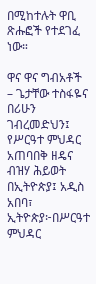በሚከተሉት ዋቢ
ጽሑፎች የተደገፈ ነው።

ዋና ዋና ግብአቶች
– ጌታቸው ተስፋዬና በሪሁን ገብረመድህን፤ የሥርዓተ ምህዳር አጠባበቅ ዘዴና ብዝሃ ሕይወት በኢትዮጵያ፤ አዲስ አበባ፣
ኢትዮጵያ፦በሥርዓተ ምህዳር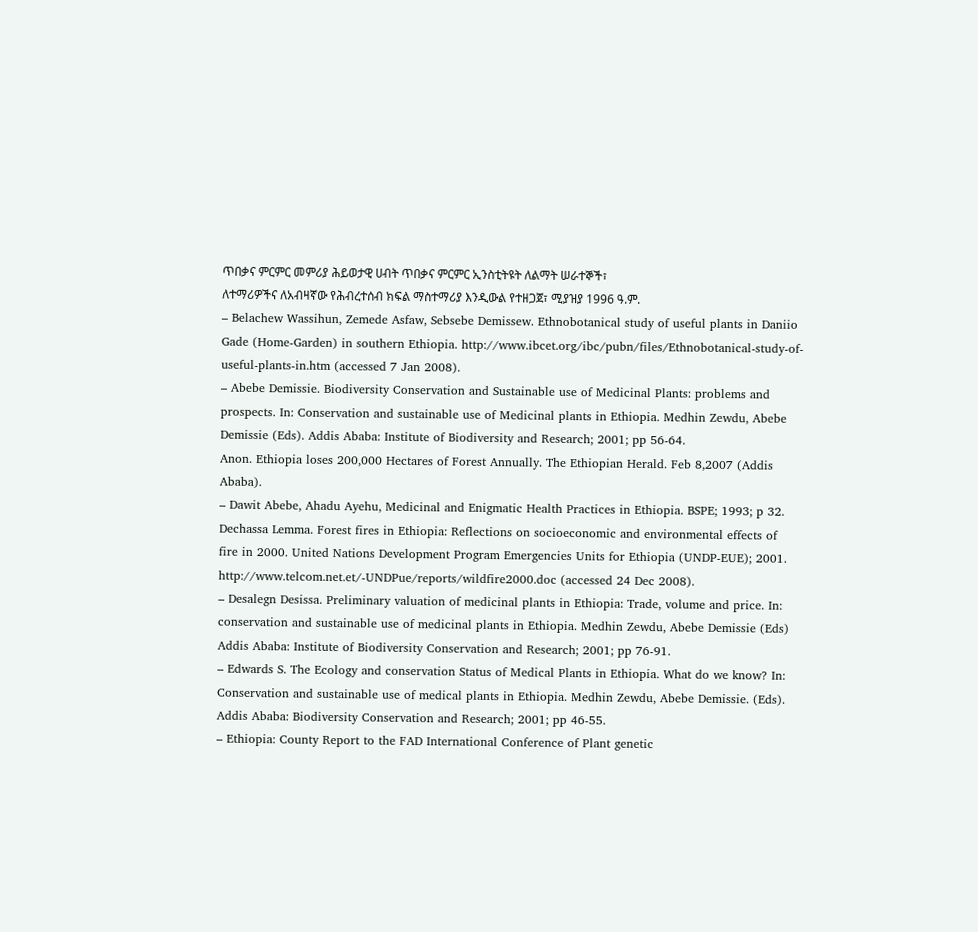ጥበቃና ምርምር መምሪያ ሕይወታዊ ሀብት ጥበቃና ምርምር ኢንስቲትዩት ለልማት ሠራተኞች፣
ለተማሪዎችና ለአብዛኛው የሕብረተሰብ ክፍል ማስተማሪያ እንዲውል የተዘጋጀ፣ ሚያዝያ 1996 ዓ.ም.
– Belachew Wassihun, Zemede Asfaw, Sebsebe Demissew. Ethnobotanical study of useful plants in Daniio
Gade (Home-Garden) in southern Ethiopia. http://www.ibcet.org/ibc/pubn/files/Ethnobotanical-study-of-
useful-plants-in.htm (accessed 7 Jan 2008).
– Abebe Demissie. Biodiversity Conservation and Sustainable use of Medicinal Plants: problems and
prospects. In: Conservation and sustainable use of Medicinal plants in Ethiopia. Medhin Zewdu, Abebe
Demissie (Eds). Addis Ababa: Institute of Biodiversity and Research; 2001; pp 56-64.
Anon. Ethiopia loses 200,000 Hectares of Forest Annually. The Ethiopian Herald. Feb 8,2007 (Addis
Ababa).
– Dawit Abebe, Ahadu Ayehu, Medicinal and Enigmatic Health Practices in Ethiopia. BSPE; 1993; p 32.
Dechassa Lemma. Forest fires in Ethiopia: Reflections on socioeconomic and environmental effects of
fire in 2000. United Nations Development Program Emergencies Units for Ethiopia (UNDP-EUE); 2001.
http://www.telcom.net.et/-UNDPue/reports/wildfire2000.doc (accessed 24 Dec 2008).
– Desalegn Desissa. Preliminary valuation of medicinal plants in Ethiopia: Trade, volume and price. In:
conservation and sustainable use of medicinal plants in Ethiopia. Medhin Zewdu, Abebe Demissie (Eds)
Addis Ababa: Institute of Biodiversity Conservation and Research; 2001; pp 76-91.
– Edwards S. The Ecology and conservation Status of Medical Plants in Ethiopia. What do we know? In:
Conservation and sustainable use of medical plants in Ethiopia. Medhin Zewdu, Abebe Demissie. (Eds).
Addis Ababa: Biodiversity Conservation and Research; 2001; pp 46-55.
– Ethiopia: County Report to the FAD International Conference of Plant genetic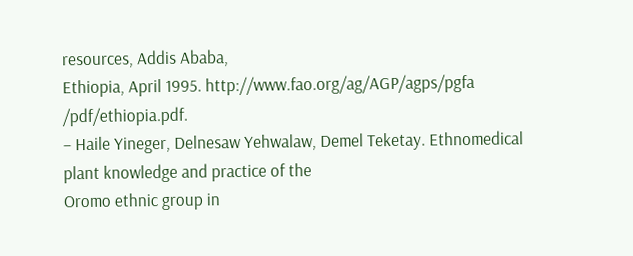resources, Addis Ababa,
Ethiopia, April 1995. http://www.fao.org/ag/AGP/agps/pgfa /pdf/ethiopia.pdf.
– Haile Yineger, Delnesaw Yehwalaw, Demel Teketay. Ethnomedical plant knowledge and practice of the
Oromo ethnic group in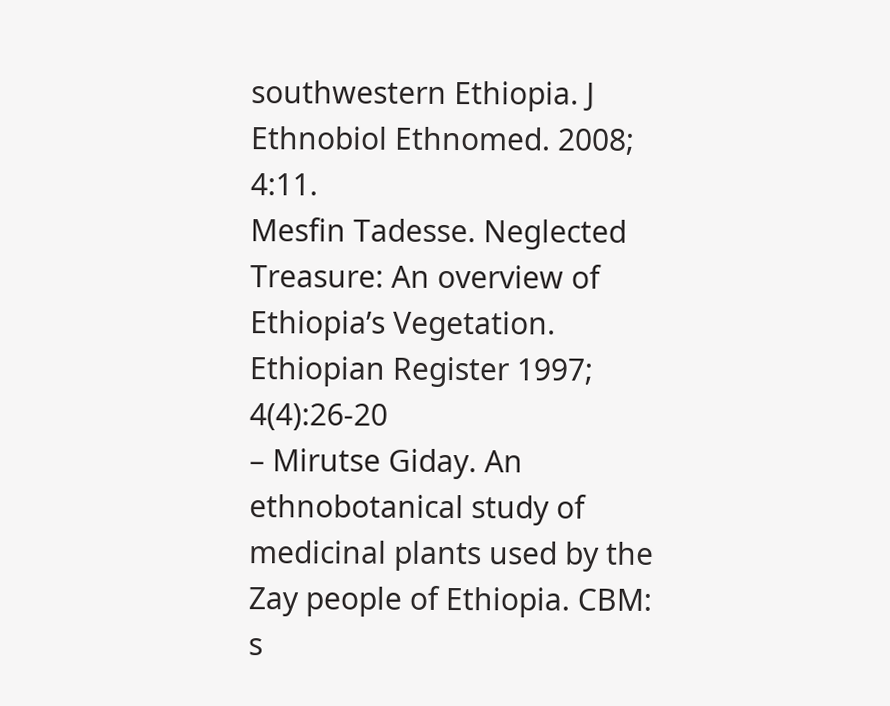southwestern Ethiopia. J Ethnobiol Ethnomed. 2008; 4:11.
Mesfin Tadesse. Neglected Treasure: An overview of Ethiopia’s Vegetation. Ethiopian Register 1997;
4(4):26-20
– Mirutse Giday. An ethnobotanical study of medicinal plants used by the Zay people of Ethiopia. CBM: s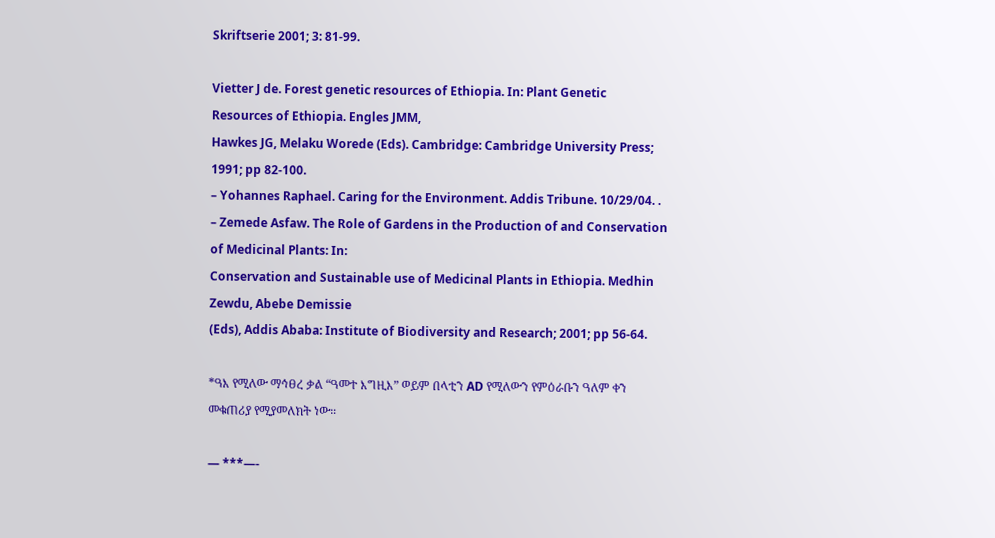Skriftserie 2001; 3: 81-99.

Vietter J de. Forest genetic resources of Ethiopia. In: Plant Genetic Resources of Ethiopia. Engles JMM,
Hawkes JG, Melaku Worede (Eds). Cambridge: Cambridge University Press; 1991; pp 82-100.
– Yohannes Raphael. Caring for the Environment. Addis Tribune. 10/29/04. .
– Zemede Asfaw. The Role of Gardens in the Production of and Conservation of Medicinal Plants: In:
Conservation and Sustainable use of Medicinal Plants in Ethiopia. Medhin Zewdu, Abebe Demissie
(Eds), Addis Ababa: Institute of Biodiversity and Research; 2001; pp 56-64.

*ዓእ የሚለው ማኅፀረ ቃል “ዓመተ እግዚእ” ወይም በላቲን AD የሚለውን የምዕራቡን ዓለም ቀን መቁጠሪያ የሚያመለክት ነው።

— ***—-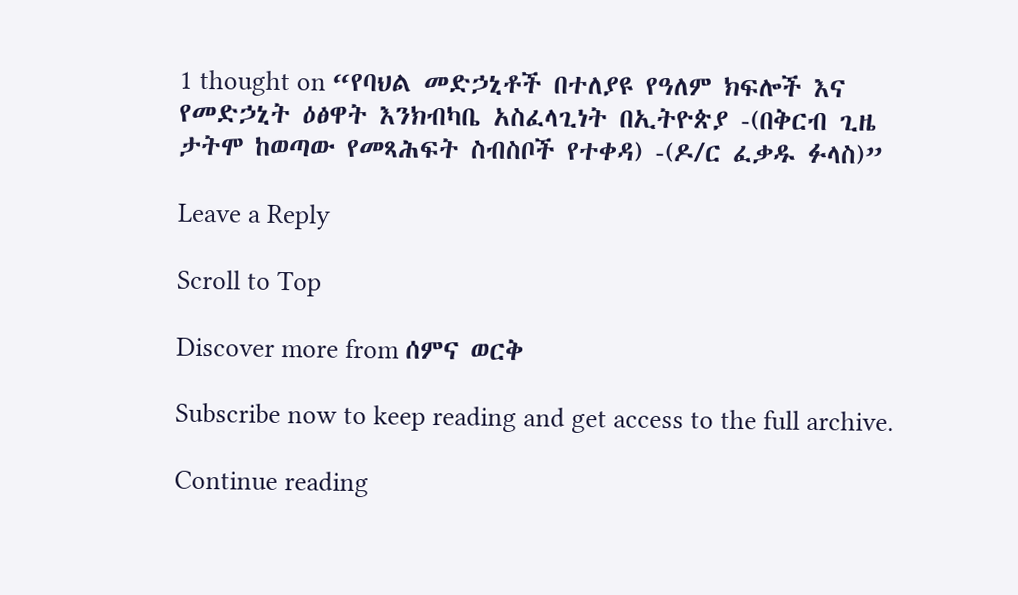1 thought on “የባህል መድኃኒቶች በተለያዩ የዓለም ክፍሎች እና የመድኃኒት ዕፅዋት እንክብካቤ አስፈላጊነት በኢትዮጵያ -(በቅርብ ጊዜ ታትሞ ከወጣው የመጻሕፍት ስብስቦች የተቀዳ) -(ዶ/ር ፈቃዱ ፉላስ)”

Leave a Reply

Scroll to Top

Discover more from ሰምና ወርቅ

Subscribe now to keep reading and get access to the full archive.

Continue reading